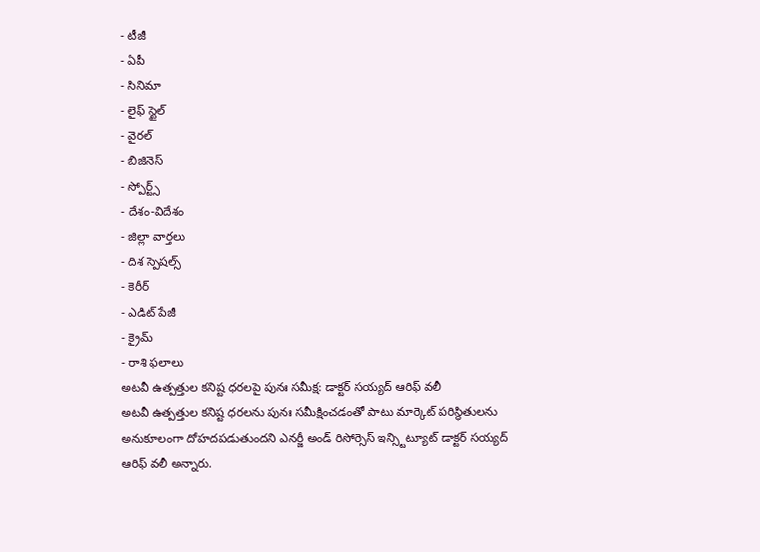- టీజీ
- ఏపీ
- సినిమా
- లైఫ్ స్టైల్
- వైరల్
- బిజినెస్
- స్పోర్ట్స్
- దేశం-విదేశం
- జిల్లా వార్తలు
- దిశ స్పెషల్స్
- కెరీర్
- ఎడిట్ పేజీ
- క్రైమ్
- రాశి ఫలాలు
అటవీ ఉత్పత్తుల కనిష్ట ధరలపై పునః సమీక్ష: డాక్టర్ సయ్యద్ ఆరిఫ్ వలీ
అటవీ ఉత్పత్తుల కనిష్ట ధరలను పునః సమీక్షించడంతో పాటు మార్కెట్ పరిస్థితులను అనుకూలంగా దోహదపడుతుందని ఎనర్జీ అండ్ రిసోర్సెస్ ఇన్స్టిట్యూట్ డాక్టర్ సయ్యద్ ఆరిఫ్ వలీ అన్నారు.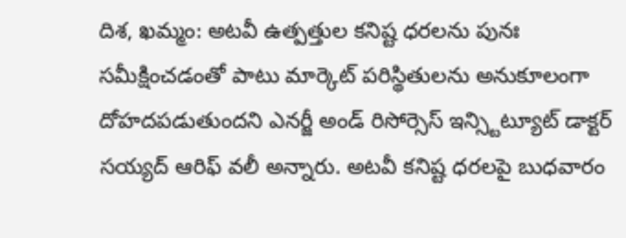దిశ, ఖమ్మం: అటవీ ఉత్పత్తుల కనిష్ట ధరలను పునః సమీక్షించడంతో పాటు మార్కెట్ పరిస్థితులను అనుకూలంగా దోహదపడుతుందని ఎనర్జీ అండ్ రిసోర్సెస్ ఇన్స్టిట్యూట్ డాక్టర్ సయ్యద్ ఆరిఫ్ వలీ అన్నారు. అటవీ కనిష్ట ధరలపై బుధవారం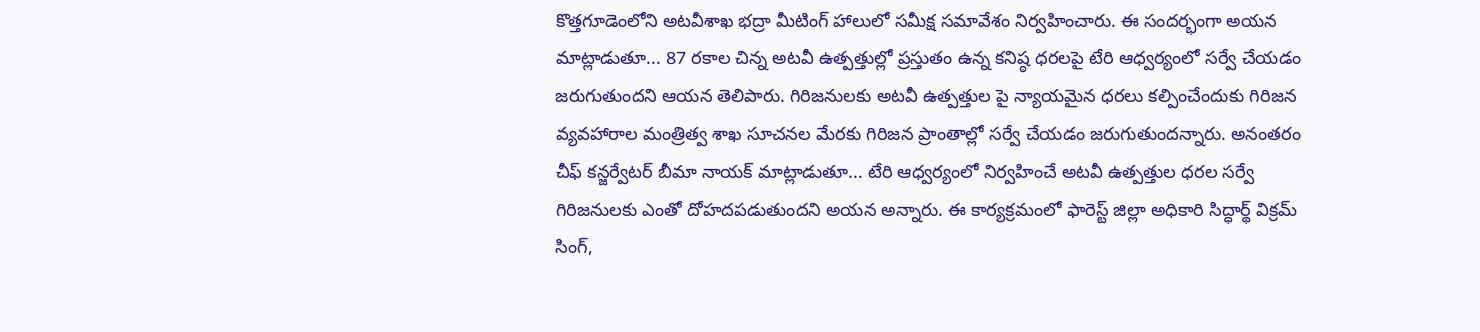కొత్తగూడెంలోని అటవీశాఖ భద్రా మీటింగ్ హాలులో సమీక్ష సమావేశం నిర్వహించారు. ఈ సందర్భంగా అయన మాట్లాడుతూ... 87 రకాల చిన్న అటవీ ఉత్పత్తుల్లో ప్రస్తుతం ఉన్న కనిష్ఠ ధరలపై టేరి ఆధ్వర్యంలో సర్వే చేయడం జరుగుతుందని ఆయన తెలిపారు. గిరిజనులకు అటవీ ఉత్పత్తుల పై న్యాయమైన ధరలు కల్పించేందుకు గిరిజన వ్యవహారాల మంత్రిత్వ శాఖ సూచనల మేరకు గిరిజన ప్రాంతాల్లో సర్వే చేయడం జరుగుతుందన్నారు. అనంతరం చీఫ్ కన్జర్వేటర్ బీమా నాయక్ మాట్లాడుతూ... టేరి ఆధ్వర్యంలో నిర్వహించే అటవీ ఉత్పత్తుల ధరల సర్వే గిరిజనులకు ఎంతో దోహదపడుతుందని అయన అన్నారు. ఈ కార్యక్రమంలో ఫారెస్ట్ జిల్లా అధికారి సిద్ధార్థ్ విక్రమ్ సింగ్,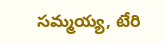సమ్మయ్య, టేరి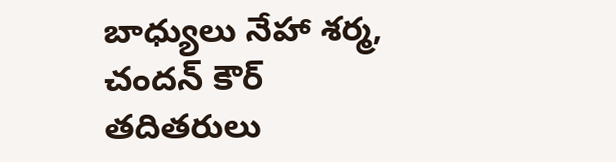బాధ్యులు నేహా శర్మ, చందన్ కౌర్ తదితరులు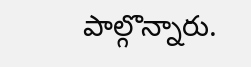పాల్గొన్నారు.